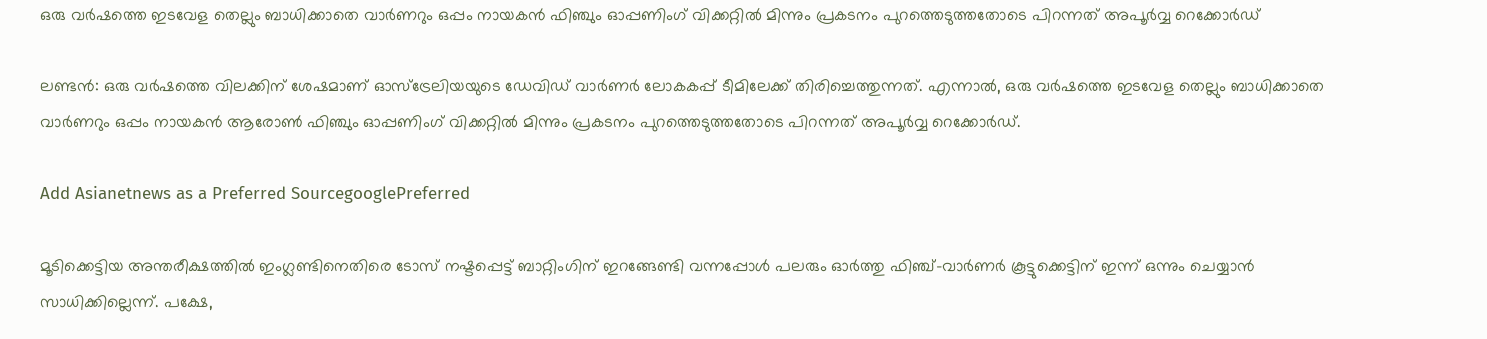ഒരു വര്‍ഷത്തെ ഇടവേള തെല്ലും ബാധിക്കാതെ വാര്‍ണറും ഒപ്പം നായകന്‍ ഫിഞ്ചും ഓപ്പണിംഗ് വിക്കറ്റില്‍ മിന്നും പ്രകടനം പുറത്തെടുത്തതോടെ പിറന്നത് അപൂര്‍വ്വ റെക്കോര്‍ഡ്

ലണ്ടന്‍: ഒരു വര്‍ഷത്തെ വിലക്കിന് ശേഷമാണ് ഓസ്ട്രേലിയയുടെ ഡേവിഡ് വാര്‍ണര്‍ ലോകകപ്പ് ടീമിലേക്ക് തിരിച്ചെത്തുന്നത്. എന്നാല്‍, ഒരു വര്‍ഷത്തെ ഇടവേള തെല്ലും ബാധിക്കാതെ വാര്‍ണറും ഒപ്പം നായകന്‍ ആരോണ്‍ ഫിഞ്ചും ഓപ്പണിംഗ് വിക്കറ്റില്‍ മിന്നും പ്രകടനം പുറത്തെടുത്തതോടെ പിറന്നത് അപൂര്‍വ്വ റെക്കോര്‍ഡ്.

Add Asianetnews as a Preferred SourcegooglePreferred

മൂടിക്കെട്ടിയ അന്തരീക്ഷത്തില്‍ ഇംഗ്ലണ്ടിനെതിരെ ടോസ് നഷ്ടപ്പെട്ട് ബാറ്റിംഗിന് ഇറങ്ങേണ്ടി വന്നപ്പോള്‍ പലരും ഓര്‍ത്തു ഫിഞ്ച്-വാര്‍ണര്‍ കൂട്ടുക്കെട്ടിന് ഇന്ന് ഒന്നും ചെയ്യാന്‍ സാധിക്കില്ലെന്ന്. പക്ഷേ,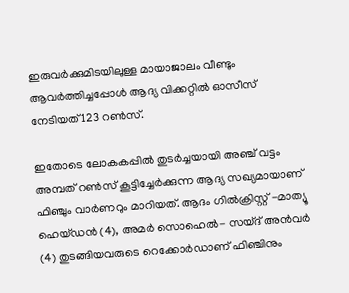ഇരുവര്‍ക്കുമിടയിലുള്ള മായാജാലം വീണ്ടും ആവര്‍ത്തിച്ചപ്പോള്‍ ആദ്യ വിക്കറ്റില്‍ ഓസീസ് നേടിയത് 123 റണ്‍സ്.

ഇതോടെ ലോകകപ്പില്‍ തുടര്‍ച്ചയായി അഞ്ച് വട്ടം അമ്പത് റണ്‍സ് കൂട്ടിച്ചേര്‍ക്കുന്ന ആദ്യ സഖ്യമായാണ് ഫിഞ്ചും വാര്‍ണറും മാറിയത്. ആദം ഗില്‍ക്രിസ്റ്റ് -മാത്യൂ ഹെയ്ഡന്‍ (4), അമര്‍ സൊഹെല്‍- സയ്ദ് അന്‍വര്‍ (4) തുടങ്ങിയവരുടെ റെക്കോര്‍ഡാണ് ഫിഞ്ചിനും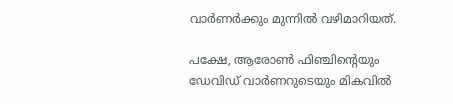വാര്‍ണര്‍ക്കും മുന്നില്‍ വഴിമാറിയത്.

പക്ഷേ, ആരോണ്‍ ഫിഞ്ചിന്‍റെയും ഡേവിഡ് വാര്‍ണറുടെയും മികവില്‍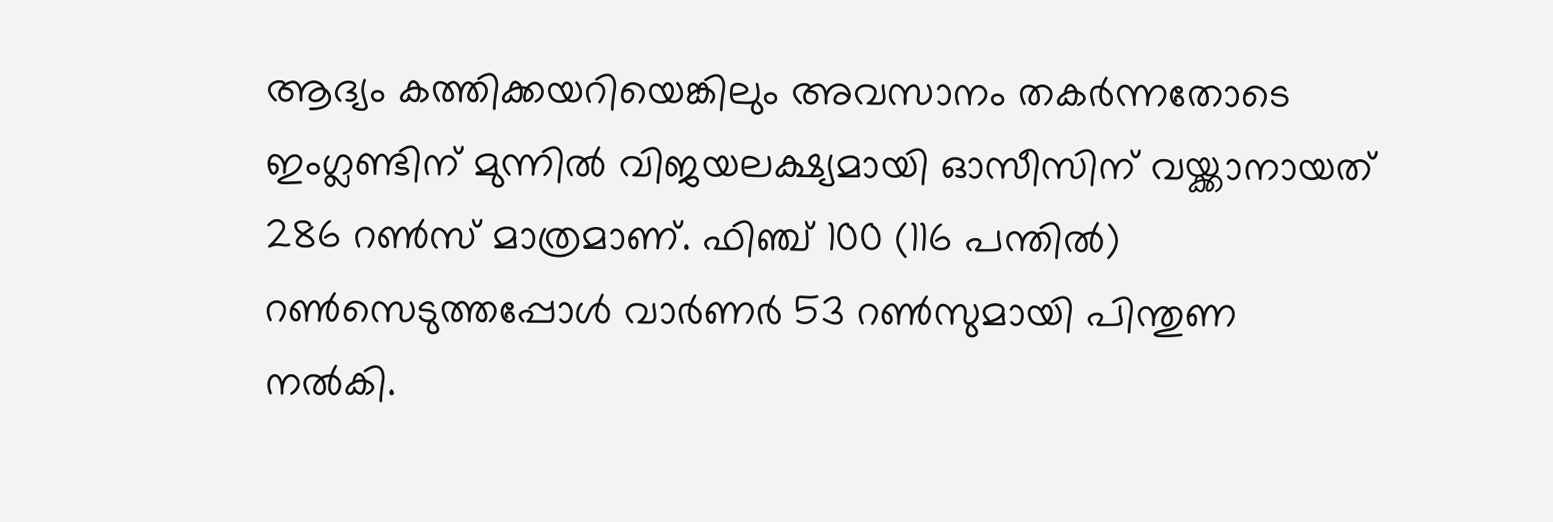ആദ്യം കത്തിക്കയറിയെങ്കിലും അവസാനം തകര്‍ന്നതോടെ ഇംഗ്ലണ്ടിന് മുന്നില്‍ വിജയലക്ഷ്യമായി ഓസീസിന് വയ്ക്കാനായത് 286 റണ്‍സ് മാത്രമാണ്. ഫിഞ്ച് 100 (116 പന്തില്‍) റണ്‍സെടുത്തപ്പോള്‍ വാര്‍ണര്‍ 53 റണ്‍സുമായി പിന്തുണ നല്‍കി.